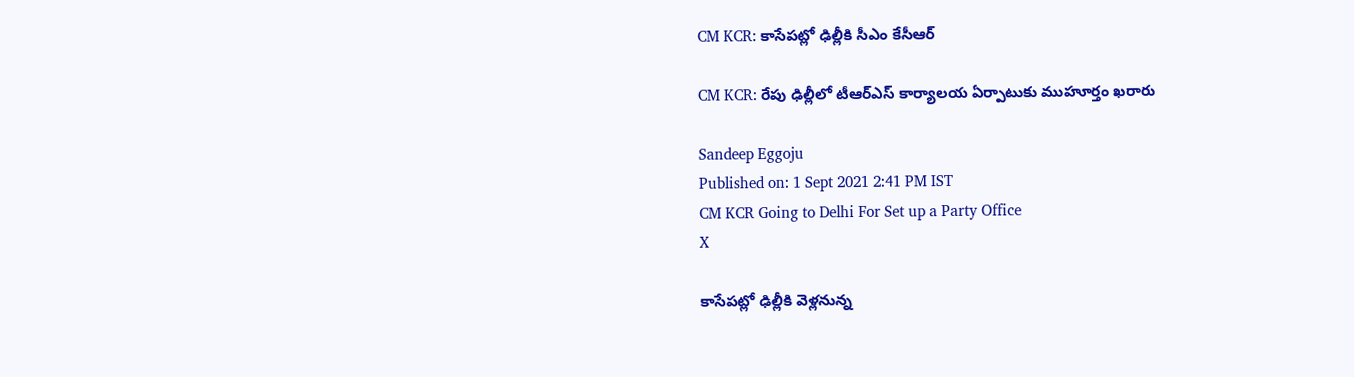CM KCR: కాసేపట్లో ఢిల్లీకి సీఎం కేసీఆర్

CM KCR: రేపు ఢిల్లీలో టీఆర్‌ఎస్ కార్యాలయ ఏర్పాటుకు ముహూర్తం ఖరారు

Sandeep Eggoju
Published on: 1 Sept 2021 2:41 PM IST
CM KCR Going to Delhi For Set up a Party Office
X

కాసేపట్లో ఢిల్లీకి వెళ్లనున్న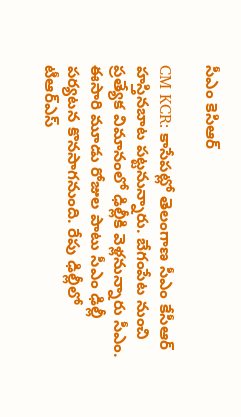సీఎం కెసిఆర్

CM KCR: కాసేపట్లో తెలంగాణ సీఎం కేసీఆర్ హస్తినబాట పట్టనున్నారు. బేగంపేట నుంచి ప్రత్యేక విమానంలో ఢిల్లీకి వెళ్లనున్నారు సీఎం. ఈసారి మూడు రోజుల పాటు సీఎం ఢిల్లీ పర్యటన కొనసాగనుంది. రేపు ఢిల్లీలో టీఆర్ఎస్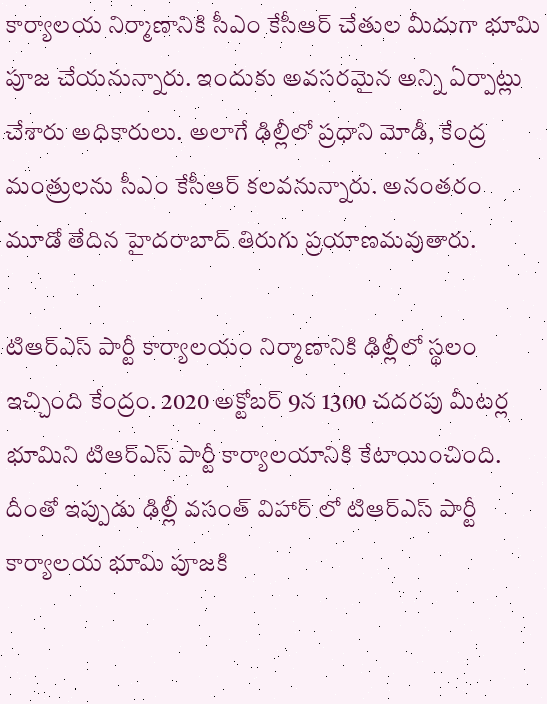కార్యాలయ నిర్మాణానికి సీఎం కేసీఆర్ చేతుల మీదుగా భూమి పూజ చేయనున్నారు. ఇందుకు అవసరమైన అన్ని ఏర్పాట్లు చేశారు అధికారులు. అలాగే ఢిల్లీలో ప్రధాని మోడీ, కేంద్ర మంత్రులను సీఎం కేసీఆర్ కలవనున్నారు. అనంతరం మూడో తేదిన హైదరాబాద్ తిరుగు ప్రయాణమవుతారు.

టిఆర్ఎస్ పార్టీ కార్యాలయం నిర్మాణానికి ఢిల్లీలో స్థలం ఇచ్చింది కేంద్రం. 2020 అక్టోబర్ 9న 1300 చదరపు మీటర్ల భూమిని టిఆర్ఎస్ పార్టీ కార్యాలయానికి కేటాయించింది. దీంతో ఇప్పుడు ఢిల్లీ వసంత్ విహార్ లో టిఆర్ఎస్ పార్టీ కార్యాలయ భూమి పూజకి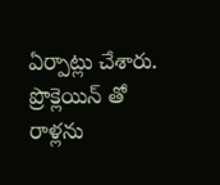ఏర్పాట్లు చేశారు. ప్రొక్లెయిన్ తో రాళ్లను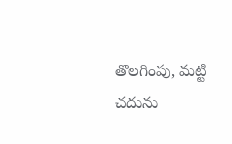తొలగింపు, మట్టి చదును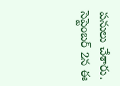పనులు చేశారు. సెప్టెంబర్ 2న ఈ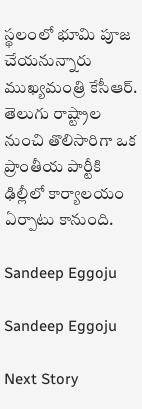స్థలంలో భూమి పూజ చేయనున్నారు ముఖ్యమంత్రి కేసీఆర్. తెలుగు రాష్ట్రాల నుంచి తొలిసారిగా ఒక ప్రాంతీయ పార్టీకి ఢిల్లీలో కార్యాలయం ఏర్పాటు కానుంది.

Sandeep Eggoju

Sandeep Eggoju

Next Story